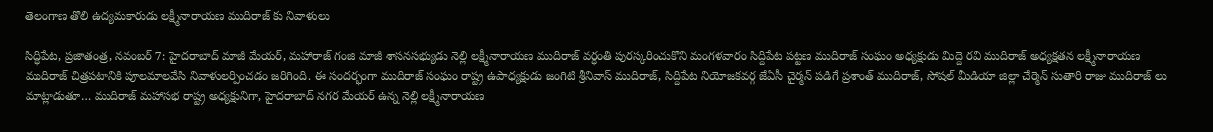తెలంగాణ తొలి ఉద్యమకారుడు లక్ష్మీనారాయణ ముదిరాజ్ కు నివాళులు

సిద్ధిపేట, ప్రజాతంత్ర, నవంబర్ 7: హైదరాబాద్ మాజీ మేయర్, మహారాజ్ గంజి మాజీ శాసనసభ్యుడు నెల్లి లక్ష్మీనారాయణ ముదిరాజ్ వర్ధంతి పురస్కరించుకొని మంగళవారం సిద్దిపేట పట్టణ ముదిరాజ్ సంఘం అధ్యక్షుడు మిద్దె రవి ముదిరాజ్ అధ్యక్షతన లక్ష్మీనారాయణ ముదిరాజ్ చిత్రపటానికి పూలమాలవేసి నివాళులర్పించడం జరిగింది. ఈ సందర్భంగా ముదిరాజ్ సంఘం రాష్ట్ర ఉపాధ్యక్షుడు జంగిటి శ్రీనివాస్ ముదిరాజ్, సిద్దిపేట నియోజకవర్గ జేఏసీ చైర్మన్ పడిగే ప్రశాంత్ ముదిరాజ్, సోషల్ మీడియా జిల్లా చేర్మెన్ సుతారి రాజు ముదిరాజ్ లు మాట్లాడుతూ… ముదిరాజ్ మహాసభ రాష్ట్ర అధ్యక్షునిగా, హైదరాబాద్ నగర మేయర్ ఉన్న నెల్లి లక్ష్మీనారాయణ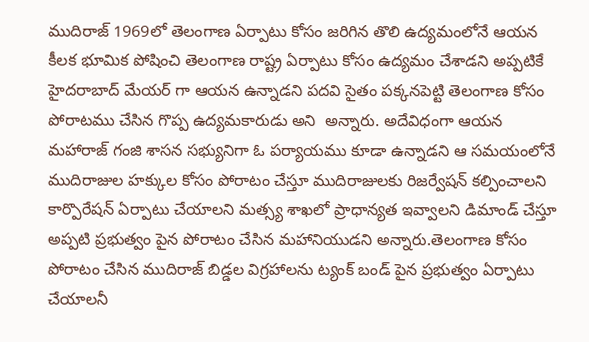ముదిరాజ్ 1969లో తెలంగాణ ఏర్పాటు కోసం జరిగిన తొలి ఉద్యమంలోనే ఆయన కీలక భూమిక పోషించి తెలంగాణ రాష్ట్ర ఏర్పాటు కోసం ఉద్యమం చేశాడని అప్పటికే హైదరాబాద్ మేయర్ గా ఆయన ఉన్నాడని పదవి సైతం పక్కనపెట్టి తెలంగాణ కోసం పోరాటము చేసిన గొప్ప ఉద్యమకారుడు అని  అన్నారు. అదేవిధంగా ఆయన మహారాజ్ గంజి శాసన సభ్యునిగా ఓ పర్యాయము కూడా ఉన్నాడని ఆ సమయంలోనే ముదిరాజుల హక్కుల కోసం పోరాటం చేస్తూ ముదిరాజులకు రిజర్వేషన్ కల్పించాలని కార్పొరేషన్ ఏర్పాటు చేయాలని మత్స్య శాఖలో ప్రాధాన్యత ఇవ్వాలని డిమాండ్ చేస్తూ అప్పటి ప్రభుత్వం పైన పోరాటం చేసిన మహానియుడని అన్నారు.తెలంగాణ కోసం పోరాటం చేసిన ముదిరాజ్ బిడ్డల విగ్రహాలను ట్యంక్ బండ్ పైన ప్రభుత్వం ఏర్పాటు చేయాలనీ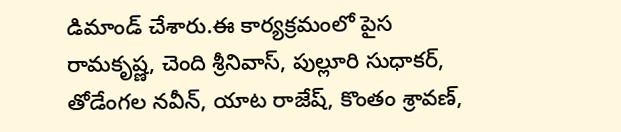డిమాండ్ చేశారు.ఈ కార్యక్రమంలో పైస రామకృష్ణ, చెంది శ్రీనివాస్, పుల్లూరి సుధాకర్, తోడేంగల నవీన్, యాట రాజేష్, కొంతం శ్రావణ్,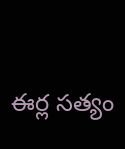ఈర్ల సత్యం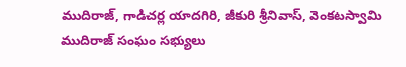ముదిరాజ్, గాడిచర్ల యాదగిరి, జీకురి శ్రీనివాస్, వెంకటస్వామి ముదిరాజ్ సంఘం సభ్యులు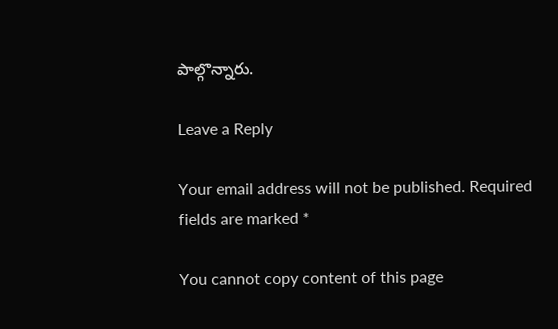పాల్గొన్నారు.

Leave a Reply

Your email address will not be published. Required fields are marked *

You cannot copy content of this page